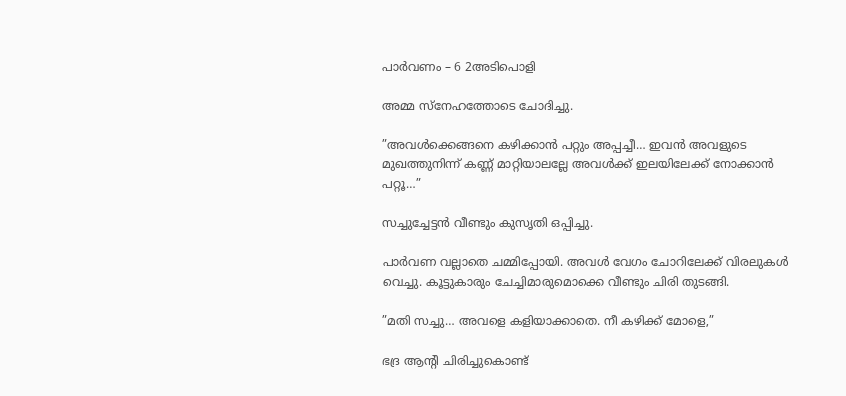പാർവണം – 6 2അടിപൊളി

അമ്മ സ്നേഹത്തോടെ ചോദിച്ചു.

”അവൾക്കെങ്ങനെ കഴിക്കാൻ പറ്റും അപ്പച്ചീ… ഇവൻ അവളുടെ മുഖത്തുനിന്ന് കണ്ണ് മാറ്റിയാലല്ലേ അവൾക്ക് ഇലയിലേക്ക് നോക്കാൻ പറ്റൂ…”

സച്ചുച്ചേട്ടൻ വീണ്ടും കുസൃതി ഒപ്പിച്ചു.

പാർവണ വല്ലാതെ ചമ്മിപ്പോയി. അവൾ വേഗം ചോറിലേക്ക് വിരലുകൾ വെച്ചു. കൂട്ടുകാരും ചേച്ചിമാരുമൊക്കെ വീണ്ടും ചിരി തുടങ്ങി.

”മതി സച്ചു… അവളെ കളിയാക്കാതെ. നീ കഴിക്ക് മോളെ,”

ഭദ്ര ആന്റി ചിരിച്ചുകൊണ്ട്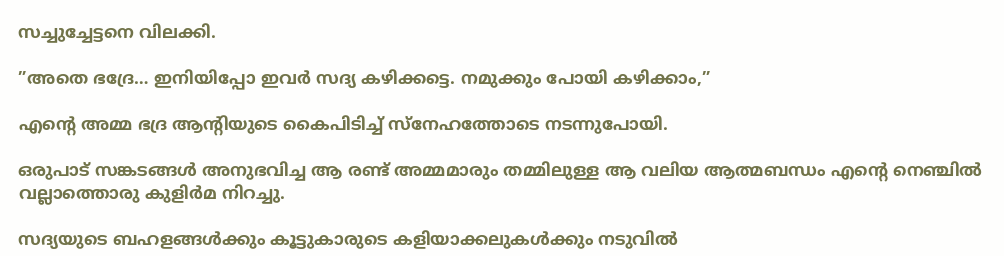സച്ചുച്ചേട്ടനെ വിലക്കി.

”അതെ ഭദ്രേ… ഇനിയിപ്പോ ഇവർ സദ്യ കഴിക്കട്ടെ. നമുക്കും പോയി കഴിക്കാം,”

എന്റെ അമ്മ ഭദ്ര ആന്റിയുടെ കൈപിടിച്ച് സ്നേഹത്തോടെ നടന്നുപോയി.

ഒരുപാട് സങ്കടങ്ങൾ അനുഭവിച്ച ആ രണ്ട് അമ്മമാരും തമ്മിലുള്ള ആ വലിയ ആത്മബന്ധം എൻ്റെ നെഞ്ചിൽ വല്ലാത്തൊരു കുളിർമ നിറച്ചു.

സദ്യയുടെ ബഹളങ്ങൾക്കും കൂട്ടുകാരുടെ കളിയാക്കലുകൾക്കും നടുവിൽ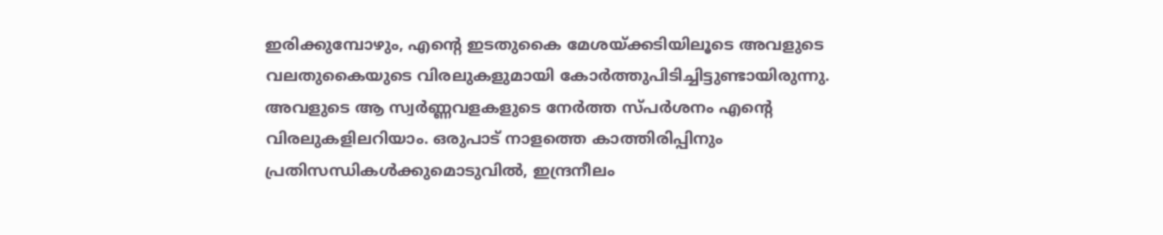ഇരിക്കുമ്പോഴും, എൻ്റെ ഇടതുകൈ മേശയ്ക്കടിയിലൂടെ അവളുടെ വലതുകൈയുടെ വിരലുകളുമായി കോർത്തുപിടിച്ചിട്ടുണ്ടായിരുന്നു. അവളുടെ ആ സ്വർണ്ണവളകളുടെ നേർത്ത സ്പർശനം എൻ്റെ വിരലുകളിലറിയാം. ഒരുപാട് നാളത്തെ കാത്തിരിപ്പിനും പ്രതിസന്ധികൾക്കുമൊടുവിൽ, ഇന്ദ്രനീലം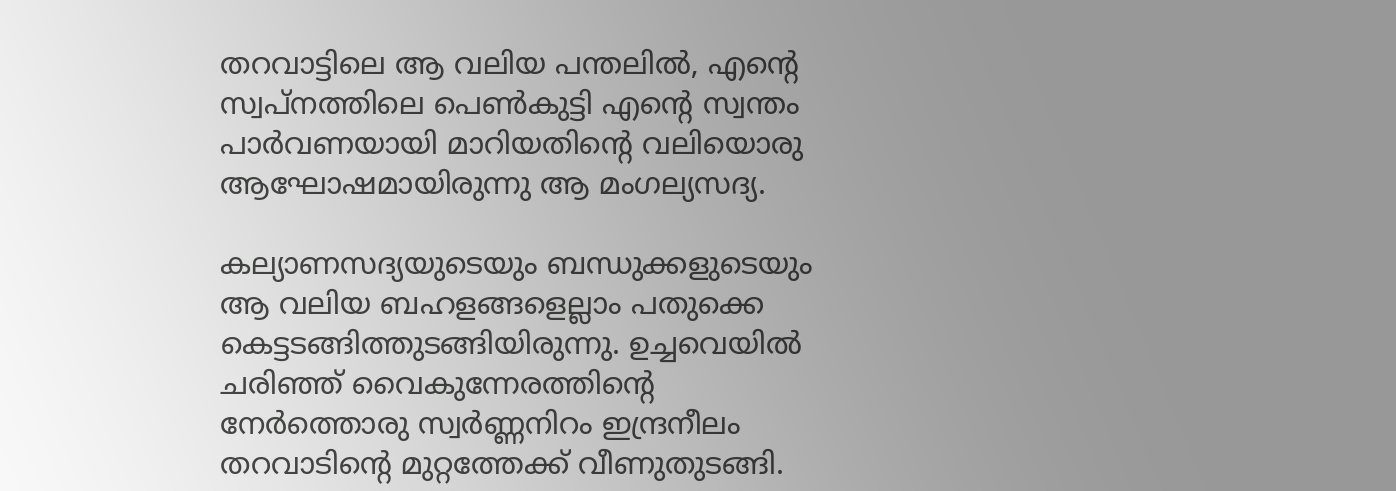തറവാട്ടിലെ ആ വലിയ പന്തലിൽ, എന്റെ സ്വപ്നത്തിലെ പെൺകുട്ടി എൻ്റെ സ്വന്തം പാർവണയായി മാറിയതിൻ്റെ വലിയൊരു ആഘോഷമായിരുന്നു ആ മംഗല്യസദ്യ.

കല്യാണസദ്യയുടെയും ബന്ധുക്കളുടെയും ആ വലിയ ബഹളങ്ങളെല്ലാം പതുക്കെ കെട്ടടങ്ങിത്തുടങ്ങിയിരുന്നു. ഉച്ചവെയിൽ ചരിഞ്ഞ് വൈകുന്നേരത്തിന്റെ നേർത്തൊരു സ്വർണ്ണനിറം ഇന്ദ്രനീലം തറവാടിന്റെ മുറ്റത്തേക്ക് വീണുതുടങ്ങി.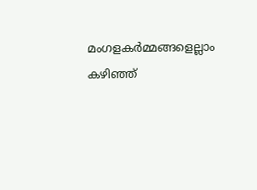മംഗളകർമ്മങ്ങളെല്ലാം കഴിഞ്ഞ്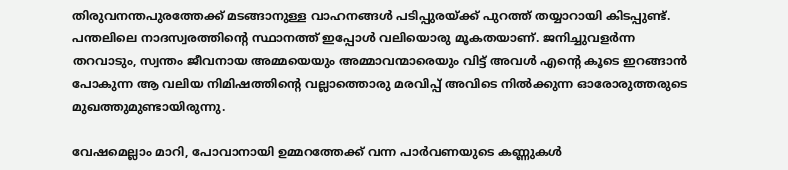തിരുവനന്തപുരത്തേക്ക് മടങ്ങാനുള്ള വാഹനങ്ങൾ പടിപ്പുരയ്ക്ക് പുറത്ത് തയ്യാറായി കിടപ്പുണ്ട്. പന്തലിലെ നാദസ്വരത്തിന്റെ സ്ഥാനത്ത് ഇപ്പോൾ വലിയൊരു മൂകതയാണ്. ജനിച്ചുവളർന്ന തറവാടും, സ്വന്തം ജീവനായ അമ്മയെയും അമ്മാവന്മാരെയും വിട്ട് അവൾ എന്റെ കൂടെ ഇറങ്ങാൻ പോകുന്ന ആ വലിയ നിമിഷത്തിന്റെ വല്ലാത്തൊരു മരവിപ്പ് അവിടെ നിൽക്കുന്ന ഓരോരുത്തരുടെ മുഖത്തുമുണ്ടായിരുന്നു.

വേഷമെല്ലാം മാറി, പോവാനായി ഉമ്മറത്തേക്ക് വന്ന പാർവണയുടെ കണ്ണുകൾ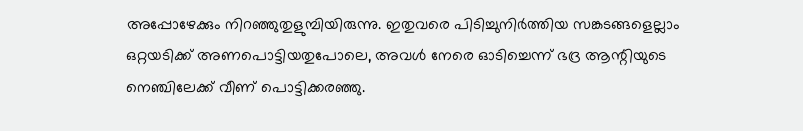അപ്പോഴേക്കും നിറഞ്ഞുതുളുമ്പിയിരുന്നു. ഇതുവരെ പിടിച്ചുനിർത്തിയ സങ്കടങ്ങളെല്ലാം ഒറ്റയടിക്ക് അണപൊട്ടിയതുപോലെ, അവൾ നേരെ ഓടിച്ചെന്ന് ഭദ്ര ആന്റിയുടെ നെഞ്ചിലേക്ക് വീണ് പൊട്ടിക്കരഞ്ഞു.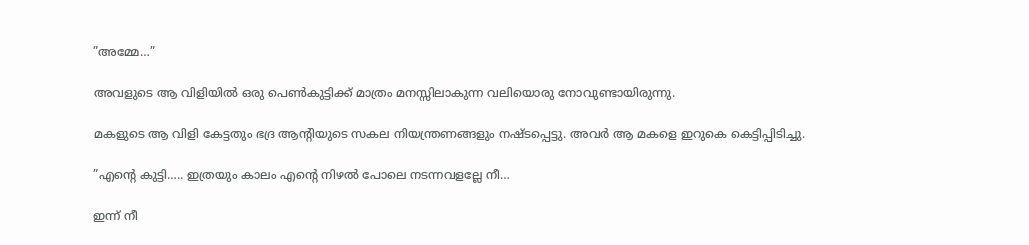”അമ്മേ…”

അവളുടെ ആ വിളിയിൽ ഒരു പെൺകുട്ടിക്ക് മാത്രം മനസ്സിലാകുന്ന വലിയൊരു നോവുണ്ടായിരുന്നു.

മകളുടെ ആ വിളി കേട്ടതും ഭദ്ര ആന്റിയുടെ സകല നിയന്ത്രണങ്ങളും നഷ്ടപ്പെട്ടു. അവർ ആ മകളെ ഇറുകെ കെട്ടിപ്പിടിച്ചു.

”എന്റെ കുട്ടി….. ഇത്രയും കാലം എന്റെ നിഴൽ പോലെ നടന്നവളല്ലേ നീ…

ഇന്ന് നീ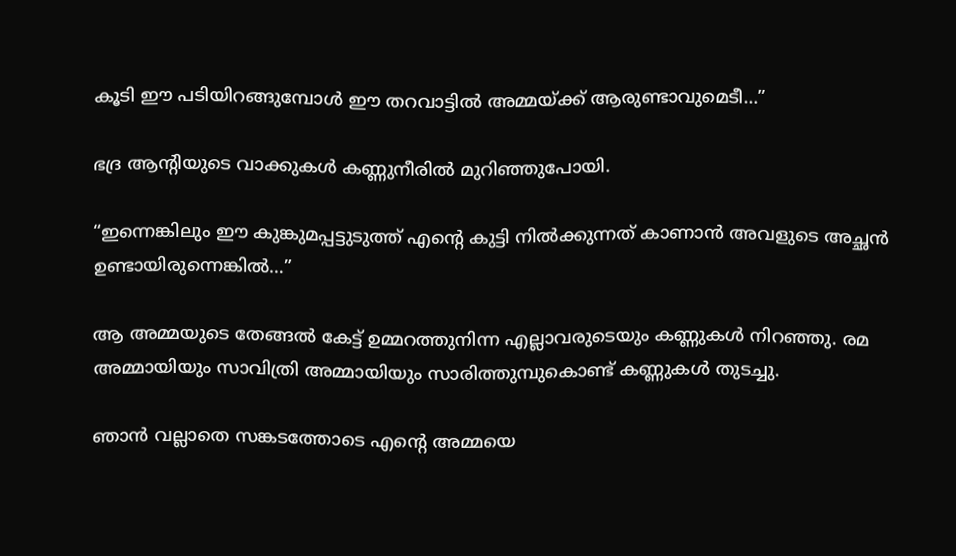കൂടി ഈ പടിയിറങ്ങുമ്പോൾ ഈ തറവാട്ടിൽ അമ്മയ്ക്ക് ആരുണ്ടാവുമെടീ…”

ഭദ്ര ആന്റിയുടെ വാക്കുകൾ കണ്ണുനീരിൽ മുറിഞ്ഞുപോയി.

“ഇന്നെങ്കിലും ഈ കുങ്കുമപ്പട്ടുടുത്ത് എൻ്റെ കുട്ടി നിൽക്കുന്നത് കാണാൻ അവളുടെ അച്ഛൻ ഉണ്ടായിരുന്നെങ്കിൽ…”

ആ അമ്മയുടെ തേങ്ങൽ കേട്ട് ഉമ്മറത്തുനിന്ന എല്ലാവരുടെയും കണ്ണുകൾ നിറഞ്ഞു. രമ അമ്മായിയും സാവിത്രി അമ്മായിയും സാരിത്തുമ്പുകൊണ്ട് കണ്ണുകൾ തുടച്ചു.

ഞാൻ വല്ലാതെ സങ്കടത്തോടെ എന്റെ അമ്മയെ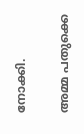നോക്കി.

അമ്മ പതുക്കെ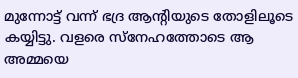മുന്നോട്ട് വന്ന് ഭദ്ര ആന്റിയുടെ തോളിലൂടെ കയ്യിട്ടു. വളരെ സ്നേഹത്തോടെ ആ അമ്മയെ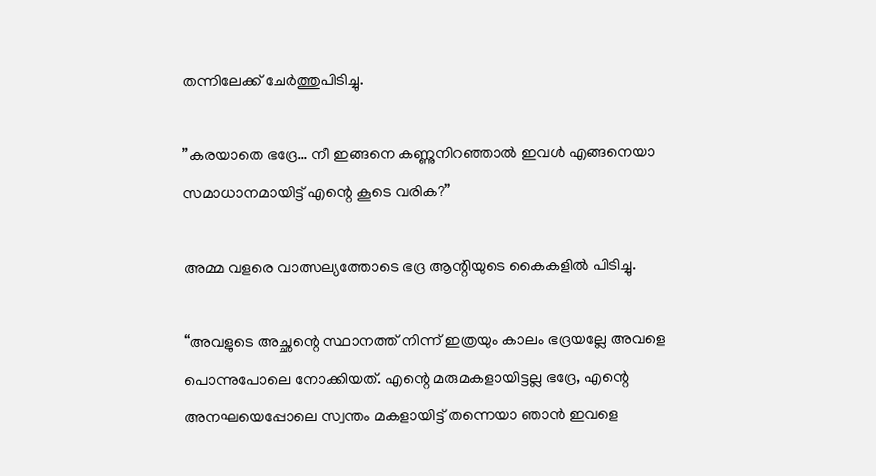തന്നിലേക്ക് ചേർത്തുപിടിച്ചു.

”കരയാതെ ഭദ്രേ… നീ ഇങ്ങനെ കണ്ണുനിറഞ്ഞാൽ ഇവൾ എങ്ങനെയാ സമാധാനമായിട്ട് എന്റെ കൂടെ വരിക?”

അമ്മ വളരെ വാത്സല്യത്തോടെ ഭദ്ര ആന്റിയുടെ കൈകളിൽ പിടിച്ചു.

“അവളുടെ അച്ഛന്റെ സ്ഥാനത്ത് നിന്ന് ഇത്രയും കാലം ഭദ്രയല്ലേ അവളെ പൊന്നുപോലെ നോക്കിയത്. എന്റെ മരുമകളായിട്ടല്ല ഭദ്രേ, എന്റെ അനഘയെപ്പോലെ സ്വന്തം മകളായിട്ട് തന്നെയാ ഞാൻ ഇവളെ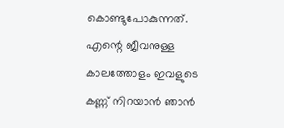കൊണ്ടുപോകുന്നത്. എന്റെ ജീവനുള്ള കാലത്തോളം ഇവളുടെ കണ്ണ് നിറയാൻ ഞാൻ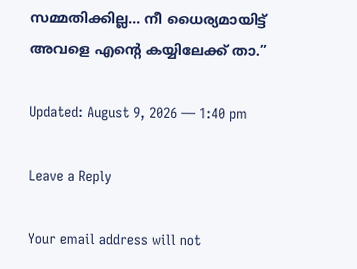സമ്മതിക്കില്ല… നീ ധൈര്യമായിട്ട് അവളെ എന്റെ കയ്യിലേക്ക് താ.”

Updated: August 9, 2026 — 1:40 pm

Leave a Reply

Your email address will not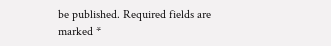be published. Required fields are marked *